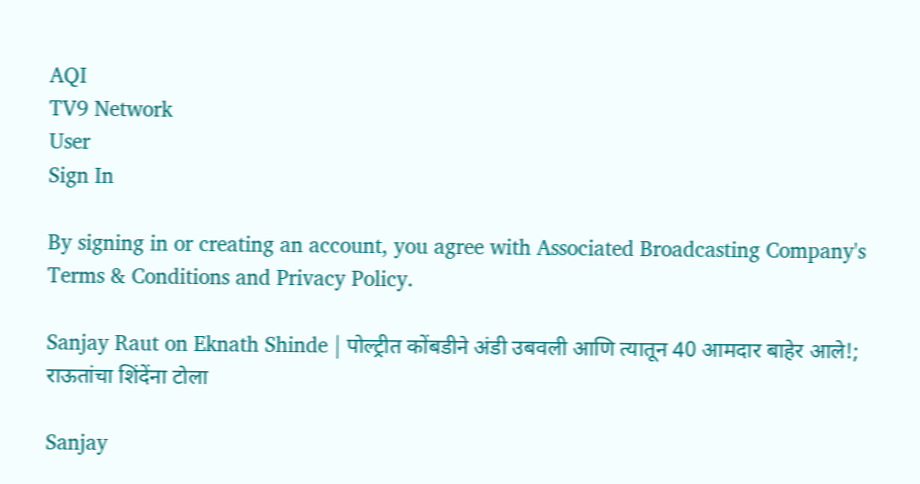AQI
TV9 Network
User
Sign In

By signing in or creating an account, you agree with Associated Broadcasting Company's Terms & Conditions and Privacy Policy.

Sanjay Raut on Eknath Shinde | पोल्ट्रीत कोंबडीने अंडी उबवली आणि त्यातून 40 आमदार बाहेर आले!; राऊतांचा शिंदेंना टोला

Sanjay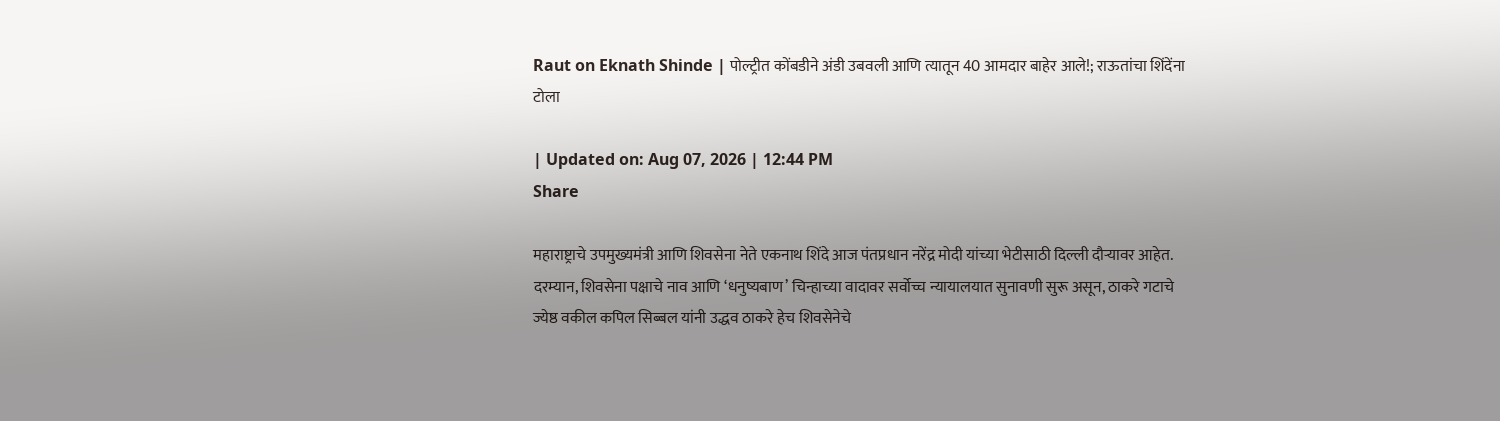Raut on Eknath Shinde | पोल्ट्रीत कोंबडीने अंडी उबवली आणि त्यातून 40 आमदार बाहेर आले!; राऊतांचा शिंदेंना टोला

| Updated on: Aug 07, 2026 | 12:44 PM
Share

महाराष्ट्राचे उपमुख्यमंत्री आणि शिवसेना नेते एकनाथ शिंदे आज पंतप्रधान नरेंद्र मोदी यांच्या भेटीसाठी दिल्ली दौऱ्यावर आहेत. दरम्यान, शिवसेना पक्षाचे नाव आणि ‘धनुष्यबाण’ चिन्हाच्या वादावर सर्वोच्च न्यायालयात सुनावणी सुरू असून, ठाकरे गटाचे ज्येष्ठ वकील कपिल सिब्बल यांनी उद्धव ठाकरे हेच शिवसेनेचे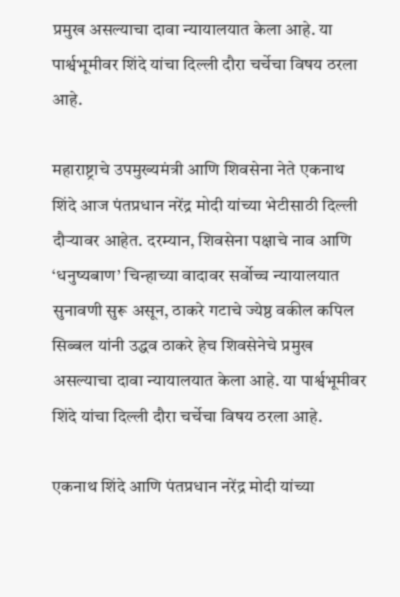प्रमुख असल्याचा दावा न्यायालयात केला आहे. या पार्श्वभूमीवर शिंदे यांचा दिल्ली दौरा चर्चेचा विषय ठरला आहे.

महाराष्ट्राचे उपमुख्यमंत्री आणि शिवसेना नेते एकनाथ शिंदे आज पंतप्रधान नरेंद्र मोदी यांच्या भेटीसाठी दिल्ली दौऱ्यावर आहेत. दरम्यान, शिवसेना पक्षाचे नाव आणि ‘धनुष्यबाण’ चिन्हाच्या वादावर सर्वोच्च न्यायालयात सुनावणी सुरू असून, ठाकरे गटाचे ज्येष्ठ वकील कपिल सिब्बल यांनी उद्धव ठाकरे हेच शिवसेनेचे प्रमुख असल्याचा दावा न्यायालयात केला आहे. या पार्श्वभूमीवर शिंदे यांचा दिल्ली दौरा चर्चेचा विषय ठरला आहे.

एकनाथ शिंदे आणि पंतप्रधान नरेंद्र मोदी यांच्या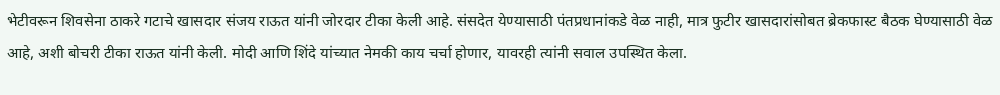भेटीवरून शिवसेना ठाकरे गटाचे खासदार संजय राऊत यांनी जोरदार टीका केली आहे. संसदेत येण्यासाठी पंतप्रधानांकडे वेळ नाही, मात्र फुटीर खासदारांसोबत ब्रेकफास्ट बैठक घेण्यासाठी वेळ आहे, अशी बोचरी टीका राऊत यांनी केली. मोदी आणि शिंदे यांच्यात नेमकी काय चर्चा होणार, यावरही त्यांनी सवाल उपस्थित केला.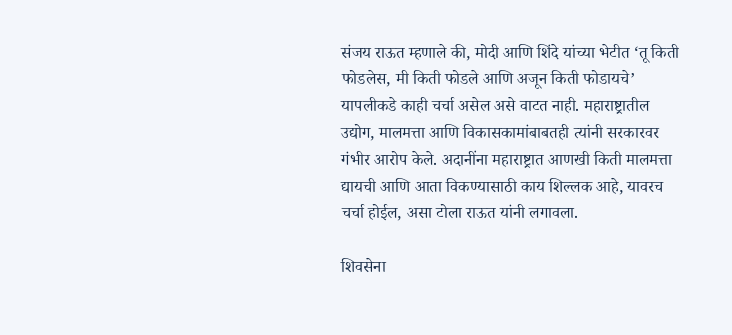संजय राऊत म्हणाले की, मोदी आणि शिंदे यांच्या भेटीत ‘तू किती फोडलेस, मी किती फोडले आणि अजून किती फोडायचे’ यापलीकडे काही चर्चा असेल असे वाटत नाही. महाराष्ट्रातील उद्योग, मालमत्ता आणि विकासकामांबाबतही त्यांनी सरकारवर गंभीर आरोप केले. अदानींना महाराष्ट्रात आणखी किती मालमत्ता द्यायची आणि आता विकण्यासाठी काय शिल्लक आहे, यावरच चर्चा होईल, असा टोला राऊत यांनी लगावला.

शिवसेना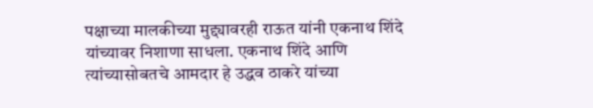पक्षाच्या मालकीच्या मुद्द्यावरही राऊत यांनी एकनाथ शिंदे यांच्यावर निशाणा साधला. एकनाथ शिंदे आणि त्यांच्यासोबतचे आमदार हे उद्धव ठाकरे यांच्या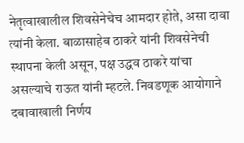नेतृत्वाखालील शिवसेनेचेच आमदार होते, असा दावा त्यांनी केला. बाळासाहेब ठाकरे यांनी शिवसेनेची स्थापना केली असून, पक्ष उद्धव ठाकरे यांचा असल्याचे राऊत यांनी म्हटले. निवडणूक आयोगाने दबावाखाली निर्णय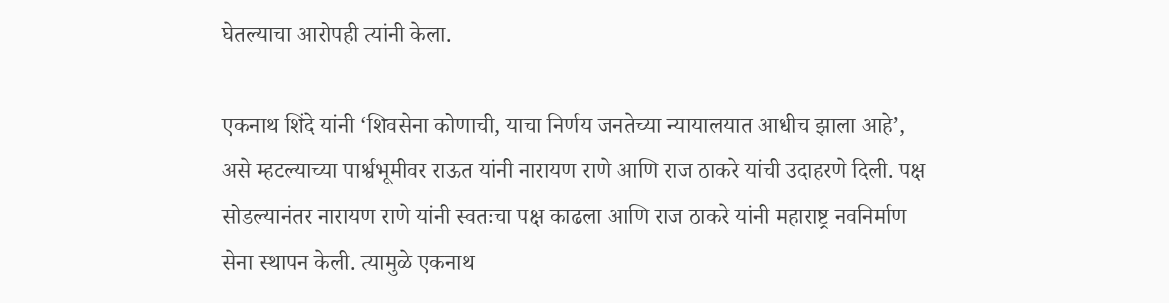घेतल्याचा आरोपही त्यांनी केला.

एकनाथ शिंदे यांनी ‘शिवसेना कोणाची, याचा निर्णय जनतेच्या न्यायालयात आधीच झाला आहे’, असे म्हटल्याच्या पार्श्वभूमीवर राऊत यांनी नारायण राणे आणि राज ठाकरे यांची उदाहरणे दिली. पक्ष सोडल्यानंतर नारायण राणे यांनी स्वतःचा पक्ष काढला आणि राज ठाकरे यांनी महाराष्ट्र नवनिर्माण सेना स्थापन केली. त्यामुळे एकनाथ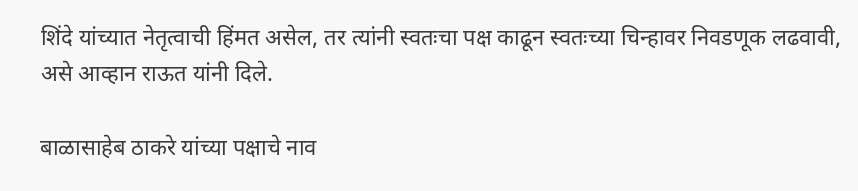शिंदे यांच्यात नेतृत्वाची हिंमत असेल, तर त्यांनी स्वतःचा पक्ष काढून स्वतःच्या चिन्हावर निवडणूक लढवावी, असे आव्हान राऊत यांनी दिले.

बाळासाहेब ठाकरे यांच्या पक्षाचे नाव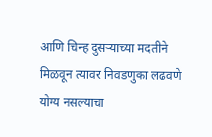आणि चिन्ह दुसऱ्याच्या मदतीने मिळवून त्यावर निवडणुका लढवणे योग्य नसल्याचा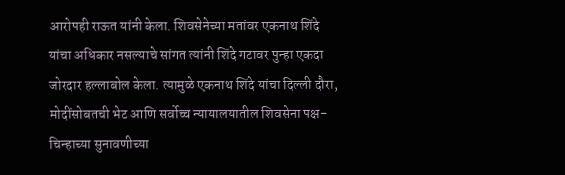आरोपही राऊत यांनी केला. शिवसेनेच्या मतांवर एकनाथ शिंदे यांचा अधिकार नसल्याचे सांगत त्यांनी शिंदे गटावर पुन्हा एकदा जोरदार हल्लाबोल केला. त्यामुळे एकनाथ शिंदे यांचा दिल्ली दौरा, मोदींसोबतची भेट आणि सर्वोच्च न्यायालयातील शिवसेना पक्ष-चिन्हाच्या सुनावणीच्या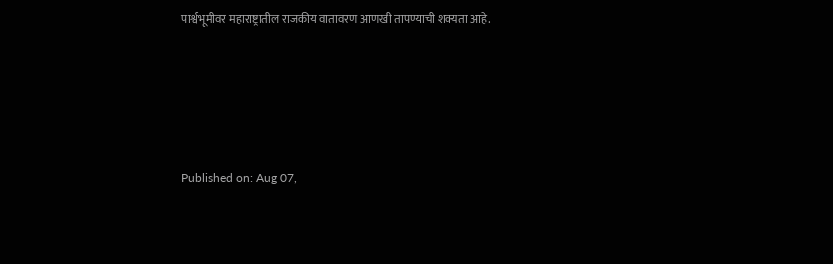पार्श्वभूमीवर महाराष्ट्रातील राजकीय वातावरण आणखी तापण्याची शक्यता आहे.





Published on: Aug 07,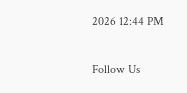2026 12:44 PM

Follow Us